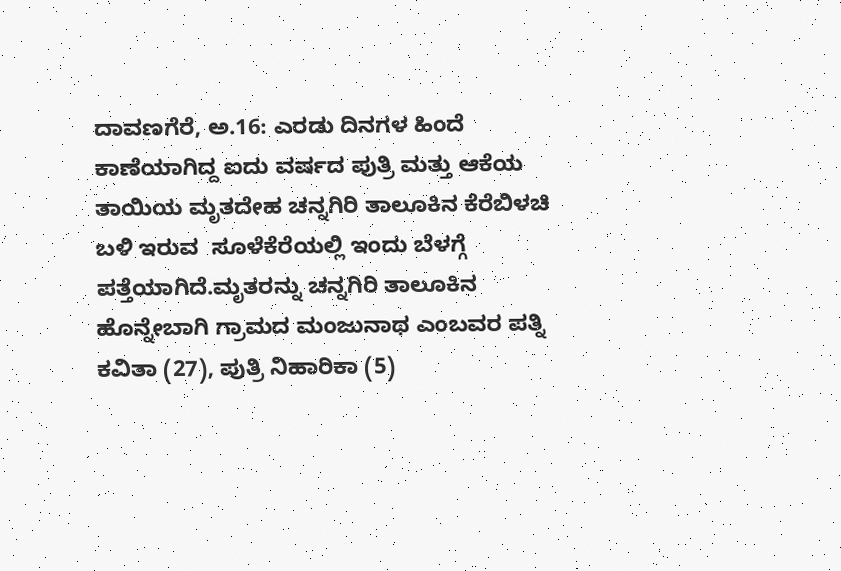ದಾವಣಗೆರೆ, ಅ.16: ಎರಡು ದಿನಗಳ ಹಿಂದೆ ಕಾಣೆಯಾಗಿದ್ದ ಐದು ವರ್ಷದ ಪುತ್ರಿ ಮತ್ತು ಆಕೆಯ ತಾಯಿಯ ಮೃತದೇಹ ಚನ್ನಗಿರಿ ತಾಲೂಕಿನ ಕೆರೆಬಿಳಚಿ ಬಳಿ ಇರುವ  ಸೂಳೆಕೆರೆಯಲ್ಲಿ ಇಂದು ಬೆಳಗ್ಗೆ ಪತ್ತೆಯಾಗಿದೆ.ಮೃತರನ್ನು ಚನ್ನಗಿರಿ ತಾಲೂಕಿನ ಹೊನ್ನೇಬಾಗಿ ಗ್ರಾಮದ ಮಂಜುನಾಥ ಎಂಬವರ ಪತ್ನಿ ಕವಿತಾ (27), ಪುತ್ರಿ ನಿಹಾರಿಕಾ (5)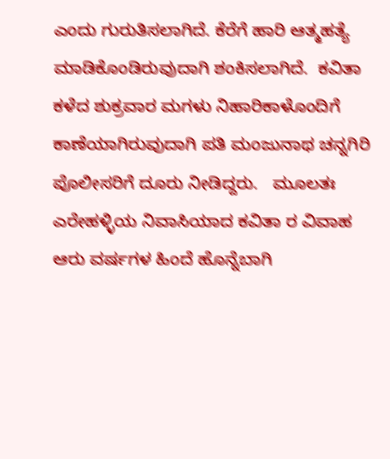ಎಂದು ಗುರುತಿಸಲಾಗಿದೆ. ಕೆರೆಗೆ ಹಾರಿ ಆತ್ಮಹತ್ಯೆ ಮಾಡಿಕೊಂಡಿರುವುದಾಗಿ ಶಂಕಿಸಲಾಗಿದೆ.  ಕವಿತಾ  ಕಳೆದ ಶುಕ್ರವಾರ ಮಗಳು ನಿಹಾರಿಕಾಳೊಂದಿಗೆ ಕಾಣೆಯಾಗಿರುವುದಾಗಿ ಪತಿ ಮಂಜುನಾಥ ಚನ್ನಗಿರಿ ಪೊಲೀಸರಿಗೆ ದೂರು ನೀಡಿದ್ದರು.   ಮೂಲತಃ ಎರೇಹಳ್ಳಿಯ ನಿವಾಸಿಯಾದ ಕವಿತಾ ರ ವಿವಾಹ ಆರು ವರ್ಷಗಳ ಹಿಂದೆ ಹೊನ್ನೆಬಾಗಿ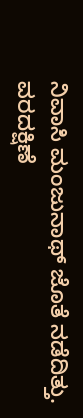ನಿವಾಸಿ ಮಂಜುನಾಥ್ ಜೊತೆ ನಡೆದಿತ್ತು.  ವರದಕ್ಷಿಣೆ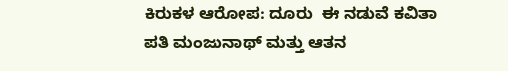ಕಿರುಕಳ ಆರೋಪ: ದೂರು  ಈ ನಡುವೆ ಕವಿತಾ ಪತಿ ಮಂಜುನಾಥ್ ಮತ್ತು ಆತನ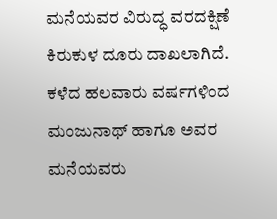ಮನೆಯವರ ವಿರುದ್ಧ ವರದಕ್ಷಿಣೆ ಕಿರುಕುಳ ದೂರು ದಾಖಲಾಗಿದೆ. ಕಳೆದ ಹಲವಾರು ವರ್ಷಗಳಿಂದ ಮಂಜುನಾಥ್ ಹಾಗೂ ಅವರ ಮನೆಯವರು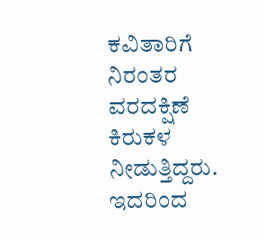ಕವಿತಾರಿಗೆ ನಿರಂತರ ವರದಕ್ಷಿಣೆ ಕಿರುಕಳ ನೀಡುತ್ತಿದ್ದರು. ಇದರಿಂದ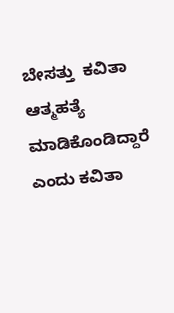ಬೇಸತ್ತು  ಕವಿತಾ ಆತ್ಮಹತ್ಯೆ ಮಾಡಿಕೊಂಡಿದ್ದಾರೆ ಎಂದು ಕವಿತಾ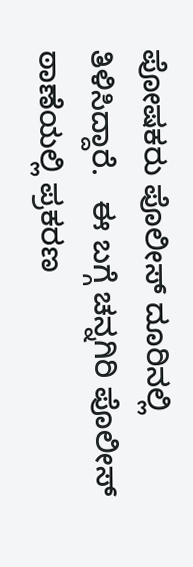ಪೋಷಕರು ಪೊಲೀಸ್ ದೂರಿನಲ್ಲಿ ತಿಳಿಸಿದ್ದಾರೆ.   ಈ ಬಗ್ಗೆ ಚನ್ನಗಿರಿ ಪೊಲೀಸ್ ಠಾಣೆಯಲ್ಲಿ ಪ್ರಕರಣ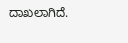ದಾಖಲಾಗಿದೆ.